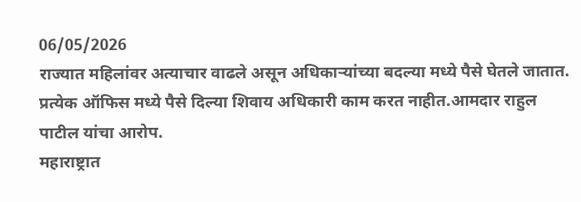06/05/2026
राज्यात महिलांवर अत्याचार वाढले असून अधिकाऱ्यांच्या बदल्या मध्ये पैसे घेतले जातात.
प्रत्येक ऑफिस मध्ये पैसे दिल्या शिवाय अधिकारी काम करत नाहीत.आमदार राहुल पाटील यांचा आरोप.
महाराष्ट्रात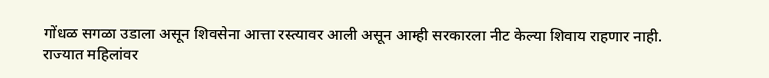गोंधळ सगळा उडाला असून शिवसेना आत्ता रस्त्यावर आली असून आम्ही सरकारला नीट केल्या शिवाय राहणार नाही.
राज्यात महिलांवर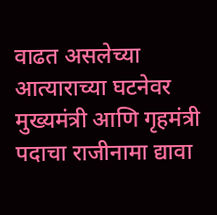वाढत असलेच्या आत्याराच्या घटनेवर मुख्यमंत्री आणि गृहमंत्री पदाचा राजीनामा द्यावा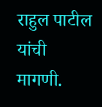राहुल पाटील यांची मागणी.